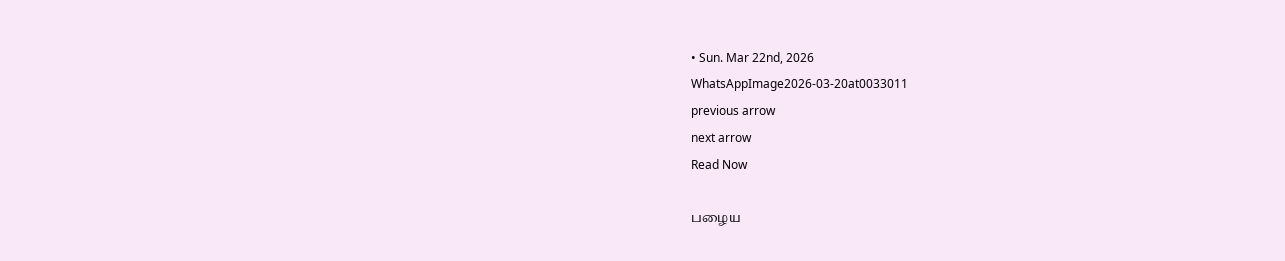• Sun. Mar 22nd, 2026
WhatsAppImage2026-03-20at0033011
previous arrow
next arrow
Read Now

பழைய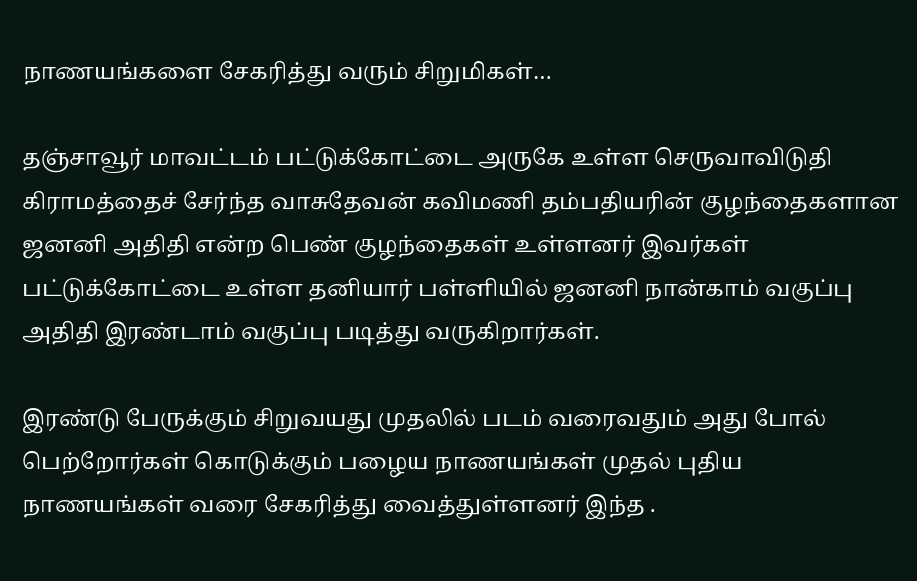நாணயங்களை சேகரித்து வரும் சிறுமிகள்…

தஞ்சாவூர் மாவட்டம் பட்டுக்கோட்டை அருகே உள்ள செருவாவிடுதி
கிராமத்தைச் சேர்ந்த வாசுதேவன் கவிமணி தம்பதியரின் குழந்தைகளான ஜனனி அதிதி என்ற பெண் குழந்தைகள் உள்ளனர் இவர்கள் பட்டுக்கோட்டை உள்ள தனியார் பள்ளியில் ஜனனி நான்காம் வகுப்பு அதிதி இரண்டாம் வகுப்பு படித்து வருகிறார்கள்.

இரண்டு பேருக்கும் சிறுவயது முதலில் படம் வரைவதும் அது போல்
பெற்றோர்கள் கொடுக்கும் பழைய நாணயங்கள் முதல் புதிய நாணயங்கள் வரை சேகரித்து வைத்துள்ளனர் இந்த .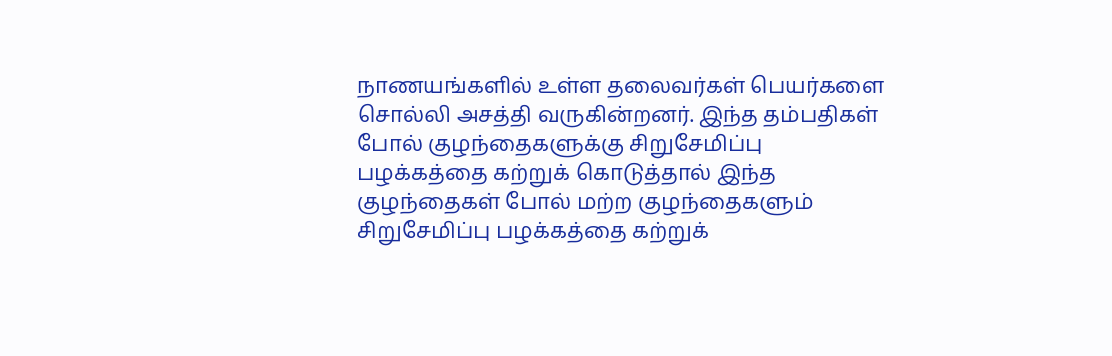நாணயங்களில் உள்ள தலைவர்கள் பெயர்களை சொல்லி அசத்தி வருகின்றனர். இந்த தம்பதிகள் போல் குழந்தைகளுக்கு சிறுசேமிப்பு பழக்கத்தை கற்றுக் கொடுத்தால் இந்த குழந்தைகள் போல் மற்ற குழந்தைகளும் சிறுசேமிப்பு பழக்கத்தை கற்றுக்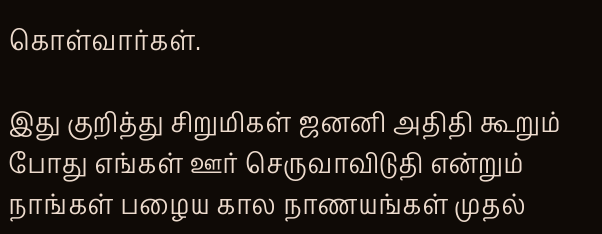கொள்வார்கள்.

இது குறித்து சிறுமிகள் ஜனனி அதிதி கூறும் போது எங்கள் ஊர் செருவாவிடுதி என்றும்
நாங்கள் பழைய கால நாணயங்கள் முதல்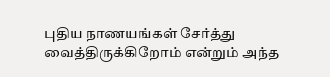புதிய நாணயங்கள் சேர்த்து வைத்திருக்கிறோம் என்றும் அந்த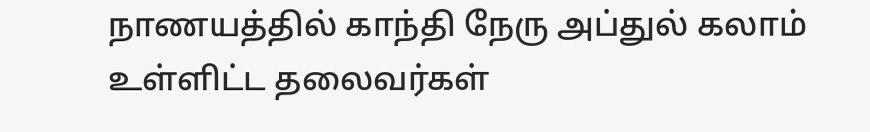நாணயத்தில் காந்தி நேரு அப்துல் கலாம் உள்ளிட்ட தலைவர்கள்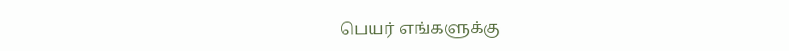பெயர் எங்களுக்கு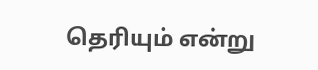தெரியும் என்று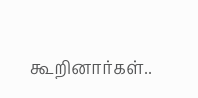கூறினார்கள்..